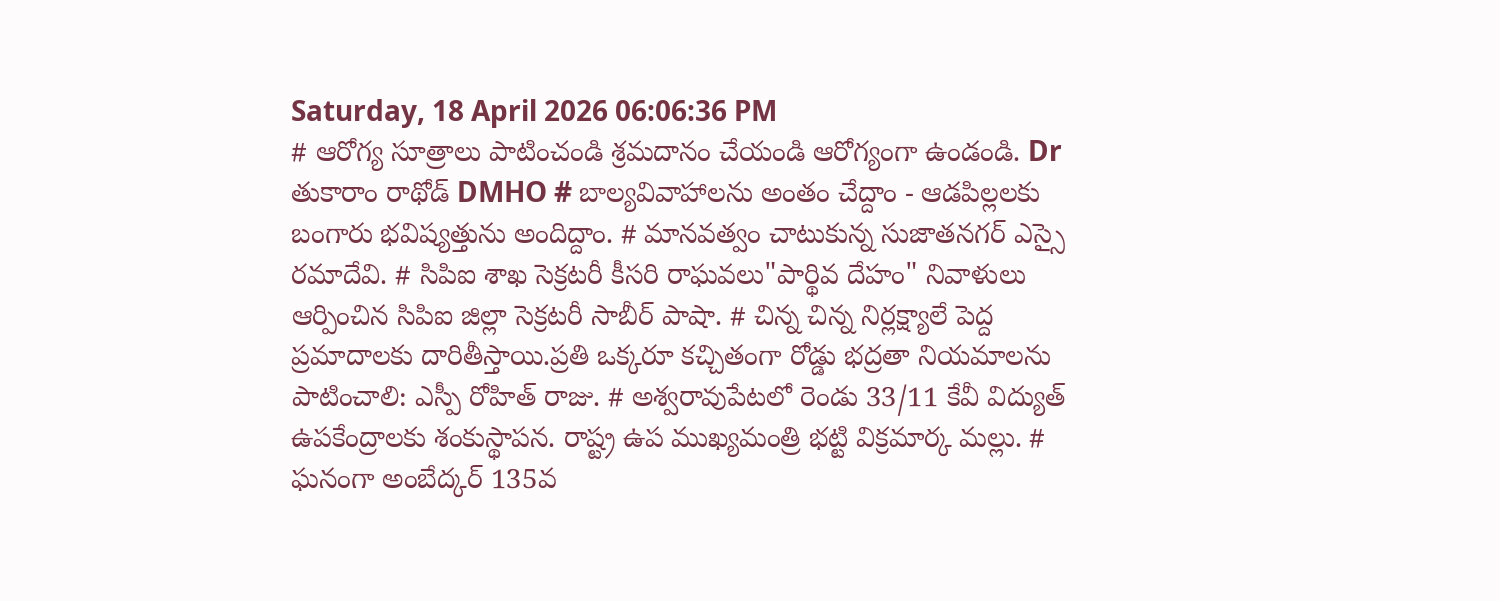Saturday, 18 April 2026 06:06:36 PM
# ఆరోగ్య సూత్రాలు పాటించండి శ్రమదానం చేయండి ఆరోగ్యంగా ఉండండి. Dr తుకారాం రాథోడ్ DMHO # బాల్యవివాహాలను అంతం చేద్దాం - ఆడపిల్లలకు బంగారు భవిష్యత్తును అందిద్దాం. # మానవత్వం చాటుకున్న సుజాతనగర్ ఎస్సై రమాదేవి. # సిపిఐ శాఖ సెక్రటరీ కీసరి రాఘవలు"పార్థివ దేహం" నివాళులు ఆర్పించిన సిపిఐ జిల్లా సెక్రటరీ సాబీర్ పాషా. # చిన్న చిన్న నిర్లక్ష్యాలే పెద్ద ప్రమాదాలకు దారితీస్తాయి.ప్రతి ఒక్కరూ కచ్చితంగా రోడ్డు భద్రతా నియమాలను పాటించాలి: ఎస్పీ రోహిత్ రాజు. # అశ్వరావుపేటలో రెండు 33/11 కేవీ విద్యుత్ ఉపకేంద్రాలకు శంకుస్థాపన. రాష్ట్ర ఉప ముఖ్యమంత్రి భట్టి విక్రమార్క మల్లు. # ఘనంగా అంబేద్కర్ 135వ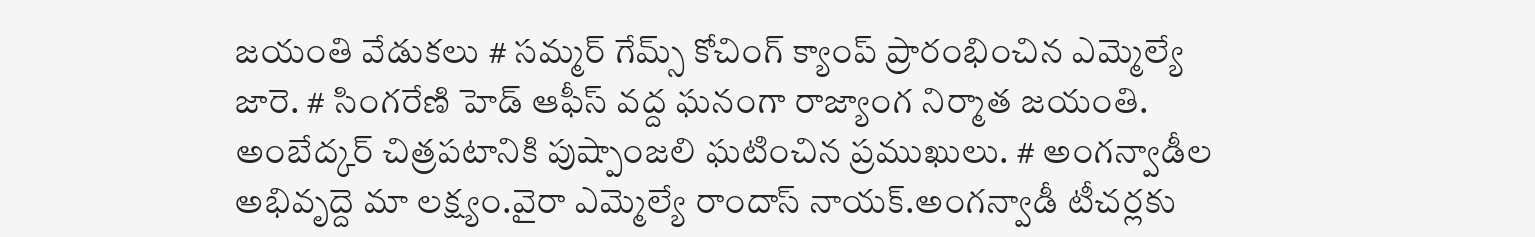జయంతి వేడుకలు # సమ్మర్ గేమ్స్ కోచింగ్ క్యాంప్ ప్రారంభించిన ఎమ్మెల్యే జారె. # సింగరేణి హెడ్ ఆఫీస్ వద్ద ఘనంగా రాజ్యాంగ నిర్మాత జయంతి. అంబేద్కర్ చిత్రపటానికి పుష్పాంజలి ఘటించిన ప్రముఖులు. # అంగన్వాడీల అభివృద్దె మా లక్ష్యం.వైరా ఎమ్మెల్యే రాందాస్ నాయక్.అంగన్వాడీ టీచర్లకు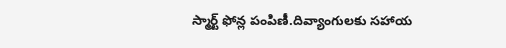స్మార్ట్ ఫోన్ల పంపిణీ.దివ్యాంగులకు సహాయ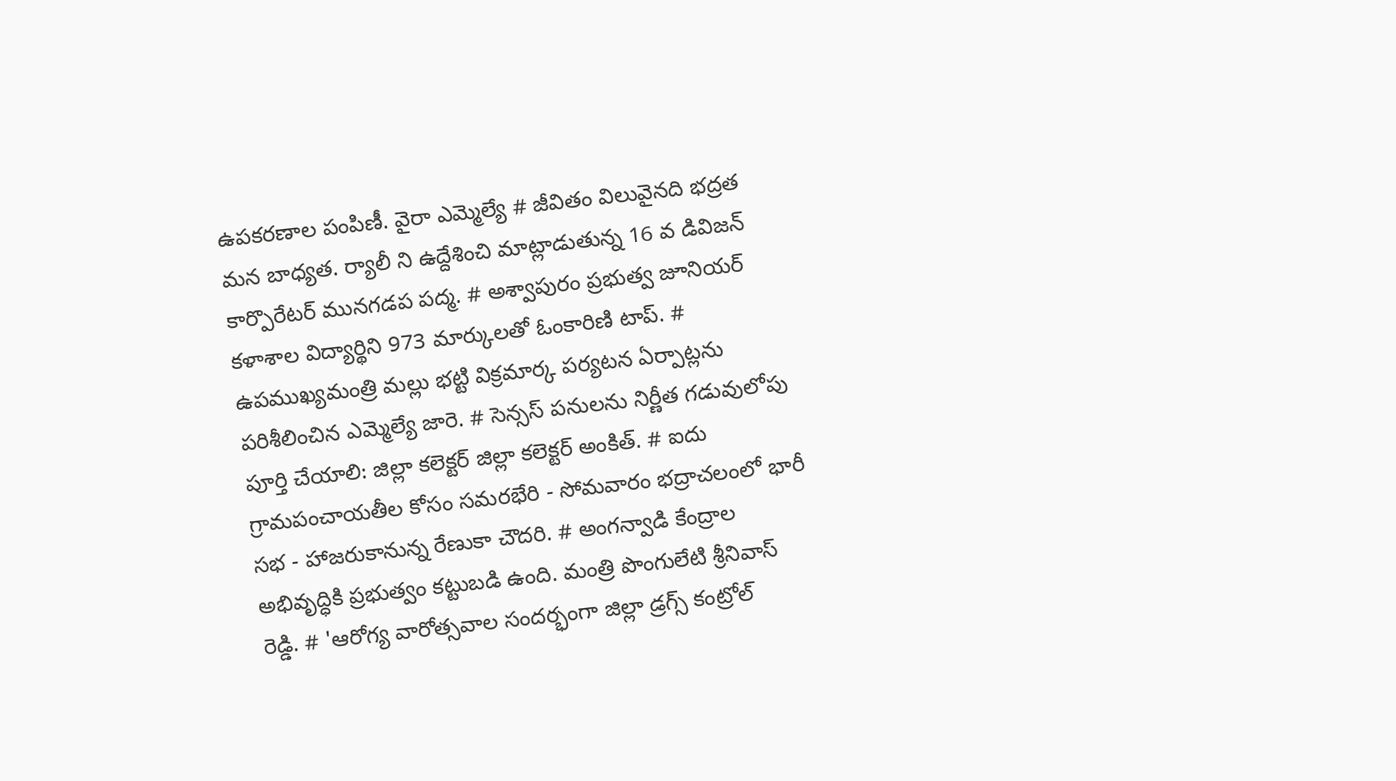ఉపకరణాల పంపిణీ. వైరా ఎమ్మెల్యే # జీవితం విలువైనది భద్రత మన బాధ్యత. ర్యాలీ ని ఉద్దేశించి మాట్లాడుతున్న 16 వ డివిజన్ కార్పొరేటర్ మునగడప పద్మ. # అశ్వాపురం ప్రభుత్వ జూనియర్ కళాశాల విద్యార్థిని 973 మార్కులతో ఓంకారిణి టాప్. # ఉపముఖ్యమంత్రి మల్లు భట్టి విక్రమార్క పర్యటన ఏర్పాట్లను పరిశీలించిన ఎమ్మెల్యే జారె. # సెన్సస్ పనులను నిర్ణీత గడువులోపు పూర్తి చేయాలి: జిల్లా కలెక్టర్ జిల్లా కలెక్టర్ అంకిత్. # ఐదు గ్రామపంచాయతీల కోసం సమరభేరి - సోమవారం భద్రాచలంలో భారీ సభ - హాజరుకానున్న రేణుకా చౌదరి. # అంగన్వాడి కేంద్రాల అభివృద్ధికి ప్రభుత్వం కట్టుబడి ఉంది. మంత్రి పొంగులేటి శ్రీనివాస్ రెడ్డి. # 'ఆరోగ్య వారోత్సవాల సందర్భంగా జిల్లా డ్రగ్స్ కంట్రోల్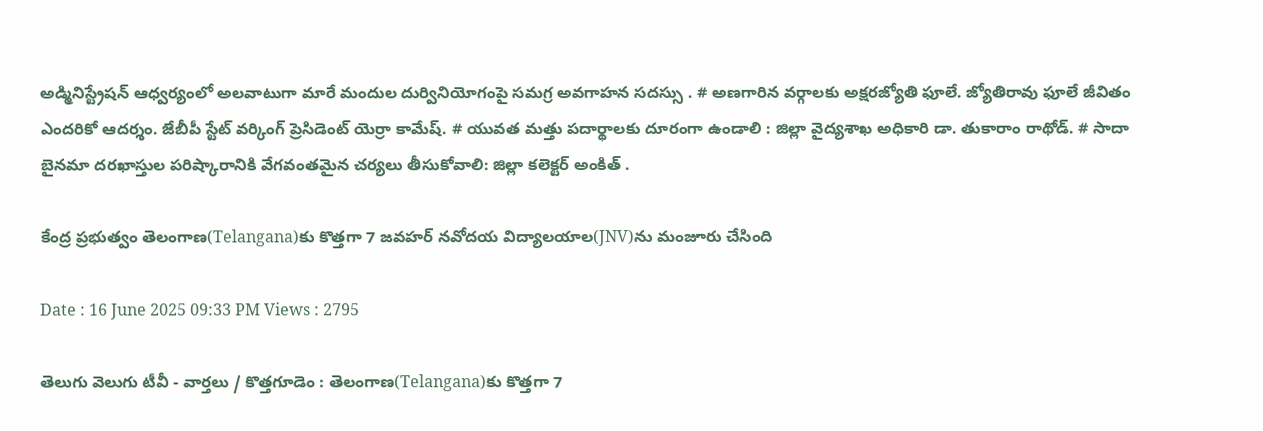అడ్మినిస్ట్రేషన్ ఆధ్వర్యంలో అలవాటుగా మారే మందుల దుర్వినియోగంపై సమగ్ర అవగాహన సదస్సు . # అణగారిన వర్గాలకు అక్షరజ్యోతి ఫూలే. జ్యోతిరావు ఫూలే జీవితం ఎందరికో ఆదర్శం. జేబీపీ స్టేట్ వర్కింగ్ ప్రెసిడెంట్ యెర్రా కామేష్. # యువత మత్తు పదార్థాలకు దూరంగా ఉండాలి : జిల్లా వైద్యశాఖ అధికారి డా. తుకారాం రాథోడ్. # సాదా బైనమా దరఖాస్తుల పరిష్కారానికి వేగవంతమైన చర్యలు తీసుకోవాలి: జిల్లా కలెక్టర్ అంకిత్ .

కేంద్ర ప్రభుత్వం తెలంగాణ(Telangana)కు కొత్తగా 7 జవహర్ నవోదయ విద్యాలయాల(JNV)ను మంజూరు చేసింది

Date : 16 June 2025 09:33 PM Views : 2795

తెలుగు వెలుగు టీవీ - వార్తలు / కొత్తగూడెం : తెలంగాణ(Telangana)కు కొత్తగా 7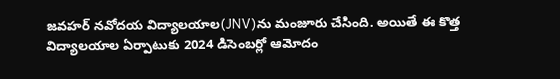జవహర్ నవోదయ విద్యాలయాల(JNV)ను మంజూరు చేసింది. అయితే ఈ కొత్త విద్యాలయాల ఏర్పాటుకు 2024 డిసెంబర్లో ఆమోదం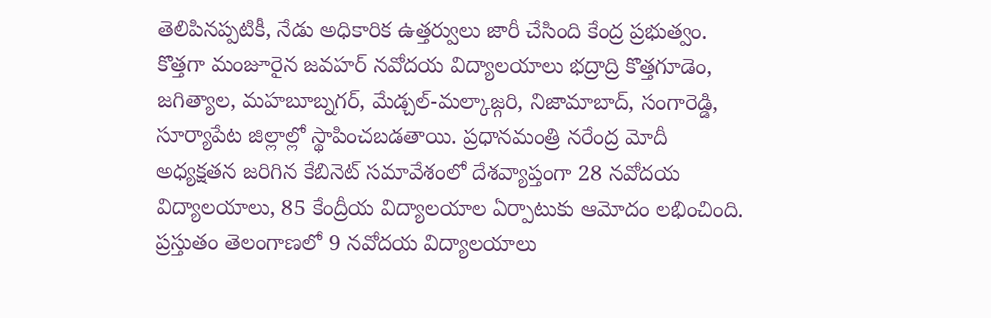తెలిపినప్పటికీ, నేడు అధికారిక ఉత్తర్వులు జారీ చేసింది కేంద్ర ప్రభుత్వం. కొత్తగా మంజూరైన జవహర్ నవోదయ విద్యాలయాలు భద్రాద్రి కొత్తగూడెం, జగిత్యాల, మహబూబ్నగర్, మేడ్చల్-మల్కాజ్గరి, నిజామాబాద్, సంగారెడ్డి, సూర్యాపేట జిల్లాల్లో స్థాపించబడతాయి. ప్రధానమంత్రి నరేంద్ర మోదీ అధ్యక్షతన జరిగిన కేబినెట్ సమావేశంలో దేశవ్యాప్తంగా 28 నవోదయ విద్యాలయాలు, 85 కేంద్రీయ విద్యాలయాల ఏర్పాటుకు ఆమోదం లభించింది. ప్రస్తుతం తెలంగాణలో 9 నవోదయ విద్యాలయాలు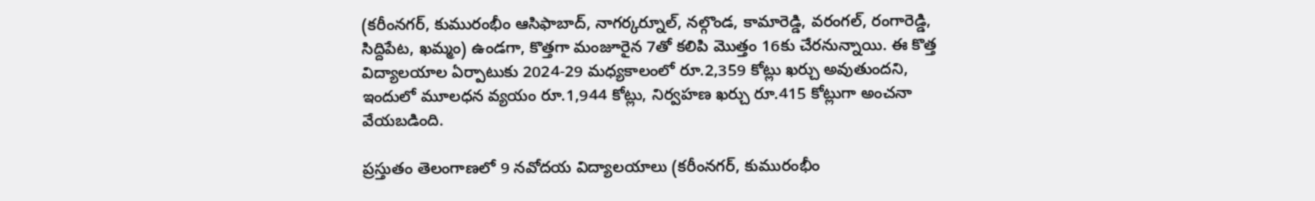(కరీంనగర్, కుమురంభీం ఆసిఫాబాద్, నాగర్కర్నూల్, నల్గొండ, కామారెడ్డి, వరంగల్, రంగారెడ్డి, సిద్దిపేట, ఖమ్మం) ఉండగా, కొత్తగా మంజూరైన 7తో కలిపి మొత్తం 16కు చేరనున్నాయి. ఈ కొత్త విద్యాలయాల ఏర్పాటుకు 2024-29 మధ్యకాలంలో రూ.2,359 కోట్లు ఖర్చు అవుతుందని, ఇందులో మూలధన వ్యయం రూ.1,944 కోట్లు, నిర్వహణ ఖర్చు రూ.415 కోట్లుగా అంచనా వేయబడింది.

ప్రస్తుతం తెలంగాణలో 9 నవోదయ విద్యాలయాలు (కరీంనగర్, కుమురంభీం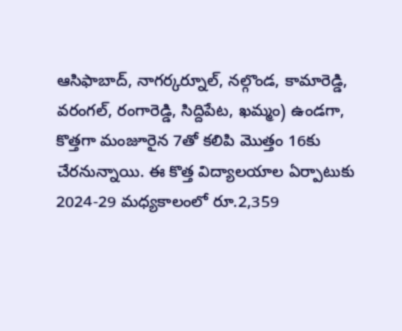ఆసిఫాబాద్, నాగర్కర్నూల్, నల్గొండ, కామారెడ్డి, వరంగల్, రంగారెడ్డి, సిద్దిపేట, ఖమ్మం) ఉండగా, కొత్తగా మంజూరైన 7తో కలిపి మొత్తం 16కు చేరనున్నాయి. ఈ కొత్త విద్యాలయాల ఏర్పాటుకు 2024-29 మధ్యకాలంలో రూ.2,359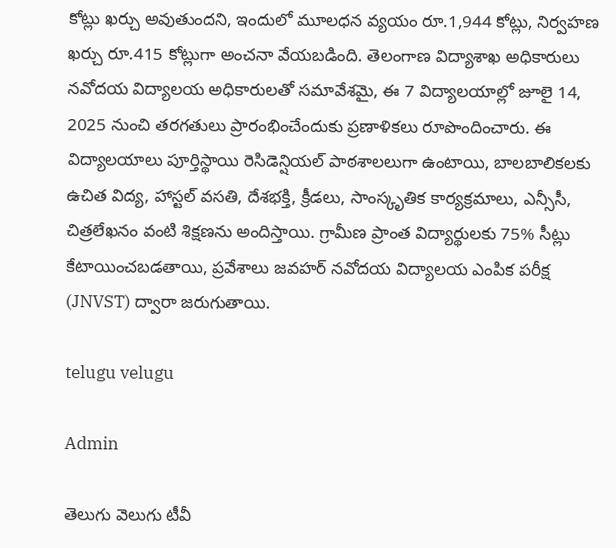కోట్లు ఖర్చు అవుతుందని, ఇందులో మూలధన వ్యయం రూ.1,944 కోట్లు, నిర్వహణ ఖర్చు రూ.415 కోట్లుగా అంచనా వేయబడింది. తెలంగాణ విద్యాశాఖ అధికారులు నవోదయ విద్యాలయ అధికారులతో సమావేశమై, ఈ 7 విద్యాలయాల్లో జూలై 14, 2025 నుంచి తరగతులు ప్రారంభించేందుకు ప్రణాళికలు రూపొందించారు. ఈ విద్యాలయాలు పూర్తిస్థాయి రెసిడెన్షియల్ పాఠశాలలుగా ఉంటాయి, బాలబాలికలకు ఉచిత విద్య, హాస్టల్ వసతి, దేశభక్తి, క్రీడలు, సాంస్కృతిక కార్యక్రమాలు, ఎన్సీసీ, చిత్రలేఖనం వంటి శిక్షణను అందిస్తాయి. గ్రామీణ ప్రాంత విద్యార్థులకు 75% సీట్లు కేటాయించబడతాయి, ప్రవేశాలు జవహర్ నవోదయ విద్యాలయ ఎంపిక పరీక్ష (JNVST) ద్వారా జరుగుతాయి.

telugu velugu

Admin

తెలుగు వెలుగు టీవీ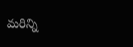మరిన్ని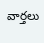వార్తలు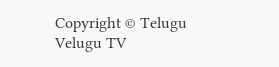Copyright © Telugu Velugu TV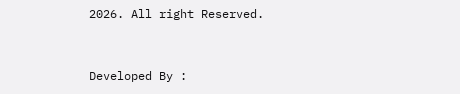2026. All right Reserved.



Developed By :